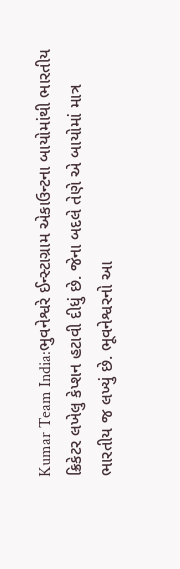Kumar Team India:ભુવનેશ્વરે ઈન્સ્ટાગ્રામ એકાઉન્ટના બાયોમાંથી ભારતીય ક્રિકેટર લખેલુ કેપ્શન હટાવી દીધું છે. જેના બદલે તેણે એ બાયોમાં માત્ર ભારતીય જ લખ્યું છે. ભૂવનેશ્વરનો આ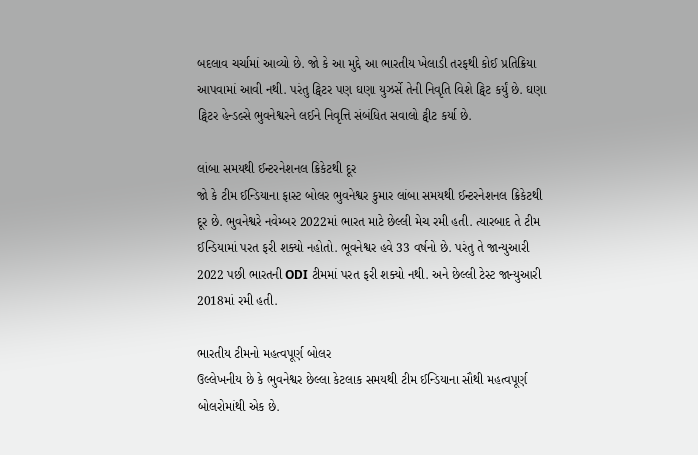બદલાવ ચર્ચામાં આવ્યો છે. જો કે આ મુદ્દે આ ભારતીય ખેલાડી તરફથી કોઈ પ્રતિક્રિયા આપવામાં આવી નથી. પરંતુ ટ્વિટર પણ ઘણા યુઝર્સે તેની નિવૃતિ વિશે ટ્વિટ કર્યું છે. ઘણા ટ્વિટર હેન્ડલ્સે ભુવનેશ્વરને લઈને નિવૃત્તિ સંબંધિત સવાલો ટ્વીટ કર્યા છે.

લાંબા સમયથી ઈન્ટરનેશનલ ક્રિકેટથી દૂર
જો કે ટીમ ઈન્ડિયાના ફાસ્ટ બોલર ભુવનેશ્વર કુમાર લાંબા સમયથી ઈન્ટરનેશનલ ક્રિકેટથી દૂર છે. ભુવનેશ્વરે નવેમ્બર 2022માં ભારત માટે છેલ્લી મેચ રમી હતી. ત્યારબાદ તે ટીમ ઈન્ડિયામાં પરત ફરી શક્યો નહોતો. ભૂવનેશ્વર હવે 33 વર્ષનો છે. પરંતુ તે જાન્યુઆરી 2022 પછી ભારતની ODI ટીમમાં પરત ફરી શક્યો નથી. અને છેલ્લી ટેસ્ટ જાન્યુઆરી 2018માં રમી હતી.

ભારતીય ટીમનો મહત્વપૂર્ણ બોલર
ઉલ્લેખનીય છે કે ભુવનેશ્વર છેલ્લા કેટલાક સમયથી ટીમ ઈન્ડિયાના સૌથી મહત્વપૂર્ણ બોલરોમાંથી એક છે.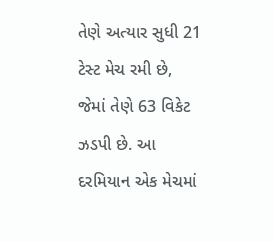તેણે અત્યાર સુધી 21 ટેસ્ટ મેચ રમી છે, જેમાં તેણે 63 વિકેટ ઝડપી છે. આ દરમિયાન એક મેચમાં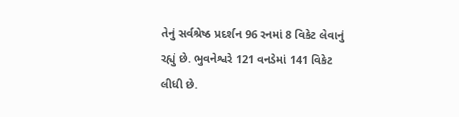તેનું સર્વશ્રેષ્ઠ પ્રદર્શન 96 રનમાં 8 વિકેટ લેવાનું રહ્યું છે. ભુવનેશ્વરે 121 વનડેમાં 141 વિકેટ લીધી છે.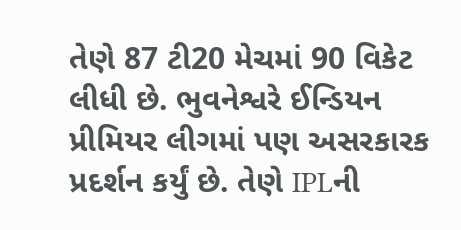તેણે 87 ટી20 મેચમાં 90 વિકેટ લીધી છે. ભુવનેશ્વરે ઈન્ડિયન પ્રીમિયર લીગમાં પણ અસરકારક પ્રદર્શન કર્યું છે. તેણે IPLની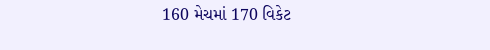160 મેચમાં 170 વિકેટ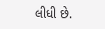લીધી છે.